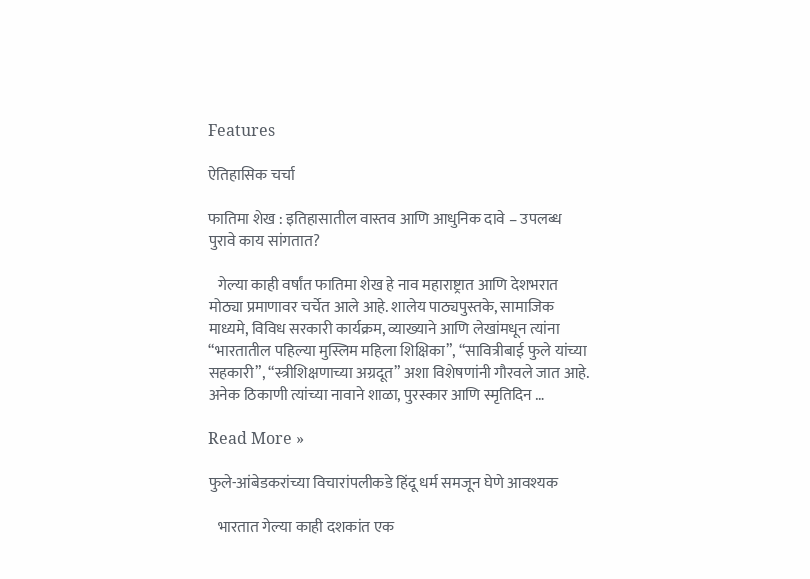Features

ऐतिहासिक चर्चा

फातिमा शेख : इतिहासातील वास्तव आणि आधुनिक दावे – उपलब्ध पुरावे काय सांगतात?

   गेल्या काही वर्षांत फातिमा शेख हे नाव महाराष्ट्रात आणि देशभरात मोठ्या प्रमाणावर चर्चेत आले आहे. शालेय पाठ्यपुस्तके, सामाजिक माध्यमे, विविध सरकारी कार्यक्रम, व्याख्याने आणि लेखांमधून त्यांना “भारतातील पहिल्या मुस्लिम महिला शिक्षिका”, “सावित्रीबाई फुले यांच्या सहकारी”, “स्त्रीशिक्षणाच्या अग्रदूत” अशा विशेषणांनी गौरवले जात आहे. अनेक ठिकाणी त्यांच्या नावाने शाळा, पुरस्कार आणि स्मृतिदिन …

Read More »

फुले-आंबेडकरांच्या विचारांपलीकडे हिंदू धर्म समजून घेणे आवश्यक

   भारतात गेल्या काही दशकांत एक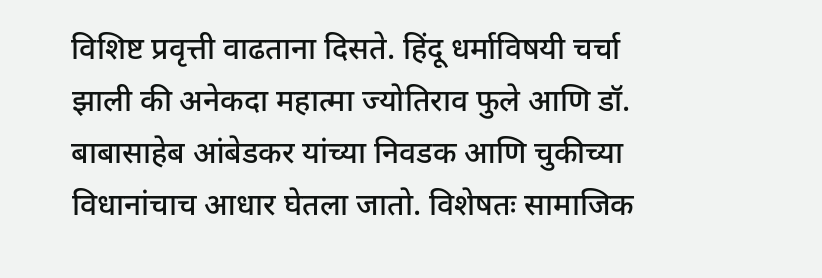विशिष्ट प्रवृत्ती वाढताना दिसते. हिंदू धर्माविषयी चर्चा झाली की अनेकदा महात्मा ज्योतिराव फुले आणि डॉ. बाबासाहेब आंबेडकर यांच्या निवडक आणि चुकीच्या विधानांचाच आधार घेतला जातो. विशेषतः सामाजिक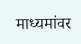माध्यमांवर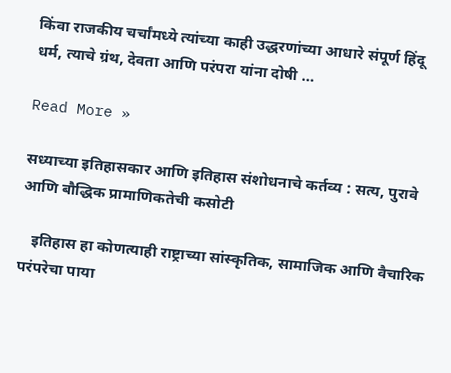किंवा राजकीय चर्चांमध्ये त्यांच्या काही उद्धरणांच्या आधारे संपूर्ण हिंदू धर्म, त्याचे ग्रंथ, देवता आणि परंपरा यांना दोषी …

Read More »

सध्याच्या इतिहासकार आणि इतिहास संशोधनाचे कर्तव्य : सत्य, पुरावे आणि बौद्धिक प्रामाणिकतेची कसोटी

   इतिहास हा कोणत्याही राष्ट्राच्या सांस्कृतिक, सामाजिक आणि वैचारिक परंपरेचा पाया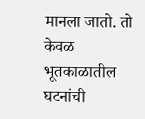मानला जातो. तो केवळ भूतकाळातील घटनांची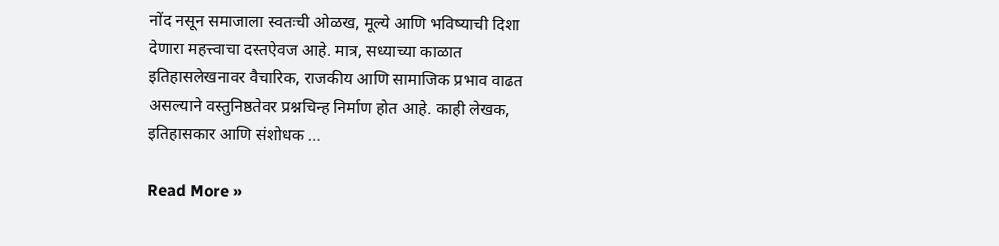नोंद नसून समाजाला स्वतःची ओळख, मूल्ये आणि भविष्याची दिशा देणारा महत्त्वाचा दस्तऐवज आहे. मात्र, सध्याच्या काळात इतिहासलेखनावर वैचारिक, राजकीय आणि सामाजिक प्रभाव वाढत असल्याने वस्तुनिष्ठतेवर प्रश्नचिन्ह निर्माण होत आहे. काही लेखक, इतिहासकार आणि संशोधक …

Read More »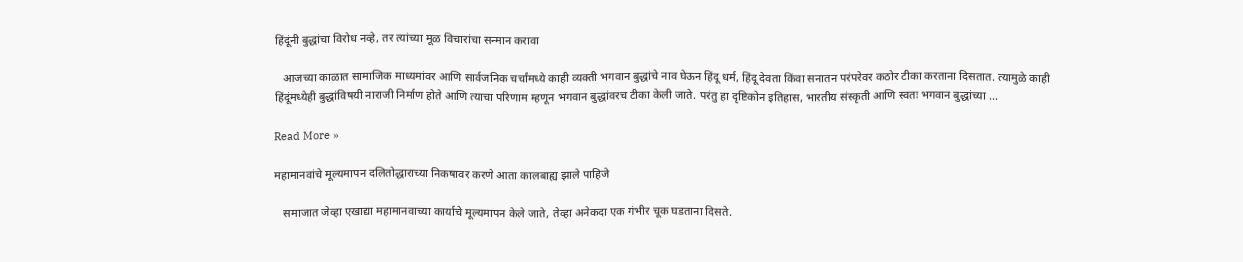हिंदूंनी बुद्धांचा विरोध नव्हे, तर त्यांच्या मूळ विचारांचा सन्मान करावा

   आजच्या काळात सामाजिक माध्यमांवर आणि सार्वजनिक चर्चांमध्ये काही व्यक्ती भगवान बुद्धांचे नाव घेऊन हिंदू धर्म, हिंदू देवता किंवा सनातन परंपरेवर कठोर टीका करताना दिसतात. त्यामुळे काही हिंदूंमध्येही बुद्धांविषयी नाराजी निर्माण होते आणि त्याचा परिणाम म्हणून भगवान बुद्धांवरच टीका केली जाते. परंतु हा दृष्टिकोन इतिहास, भारतीय संस्कृती आणि स्वतः भगवान बुद्धांच्या …

Read More »

महामानवांचे मूल्यमापन दलितोद्धाराच्या निकषावर करणे आता कालबाह्य झाले पाहिजे

   समाजात जेव्हा एखाद्या महामानवाच्या कार्याचे मूल्यमापन केले जाते, तेव्हा अनेकदा एक गंभीर चूक घडताना दिसते.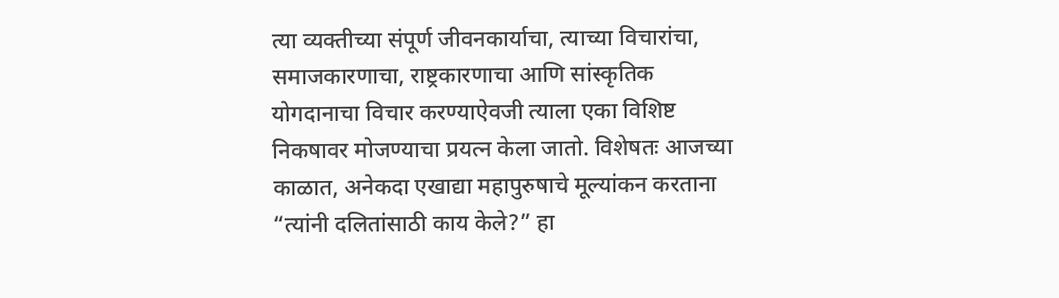त्या व्यक्तीच्या संपूर्ण जीवनकार्याचा, त्याच्या विचारांचा, समाजकारणाचा, राष्ट्रकारणाचा आणि सांस्कृतिक योगदानाचा विचार करण्याऐवजी त्याला एका विशिष्ट निकषावर मोजण्याचा प्रयत्न केला जातो. विशेषतः आजच्या काळात, अनेकदा एखाद्या महापुरुषाचे मूल्यांकन करताना “त्यांनी दलितांसाठी काय केले?” हा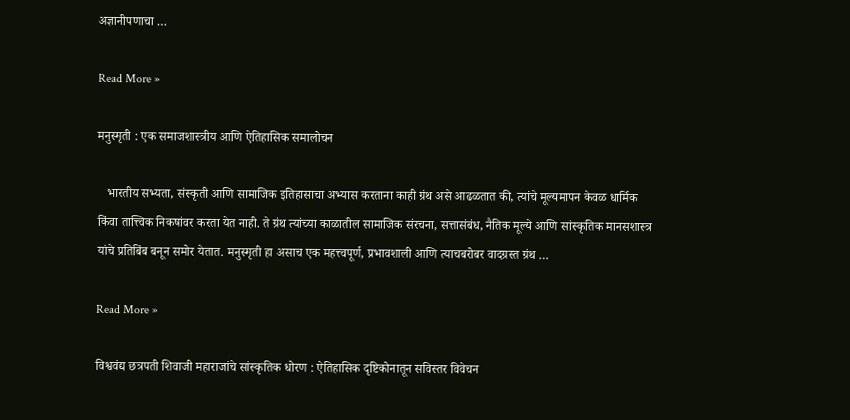अज्ञानीपणाचा …

Read More »

मनुस्मृती : एक समाजशास्त्रीय आणि ऐतिहासिक समालोचन

   भारतीय सभ्यता, संस्कृती आणि सामाजिक इतिहासाचा अभ्यास करताना काही ग्रंथ असे आढळतात की, त्यांचे मूल्यमापन केवळ धार्मिक किंवा तात्त्विक निकषांवर करता येत नाही. ते ग्रंथ त्यांच्या काळातील सामाजिक संरचना, सत्तासंबंध, नैतिक मूल्ये आणि सांस्कृतिक मानसशास्त्र यांचे प्रतिबिंब बनून समोर येतात. मनुस्मृती हा असाच एक महत्त्वपूर्ण, प्रभावशाली आणि त्याचबरोबर वादग्रस्त ग्रंथ …

Read More »

विश्ववंद्य छत्रपती शिवाजी महाराजांचे सांस्कृतिक धोरण : ऐतिहासिक दृष्टिकोनातून सविस्तर विवेचन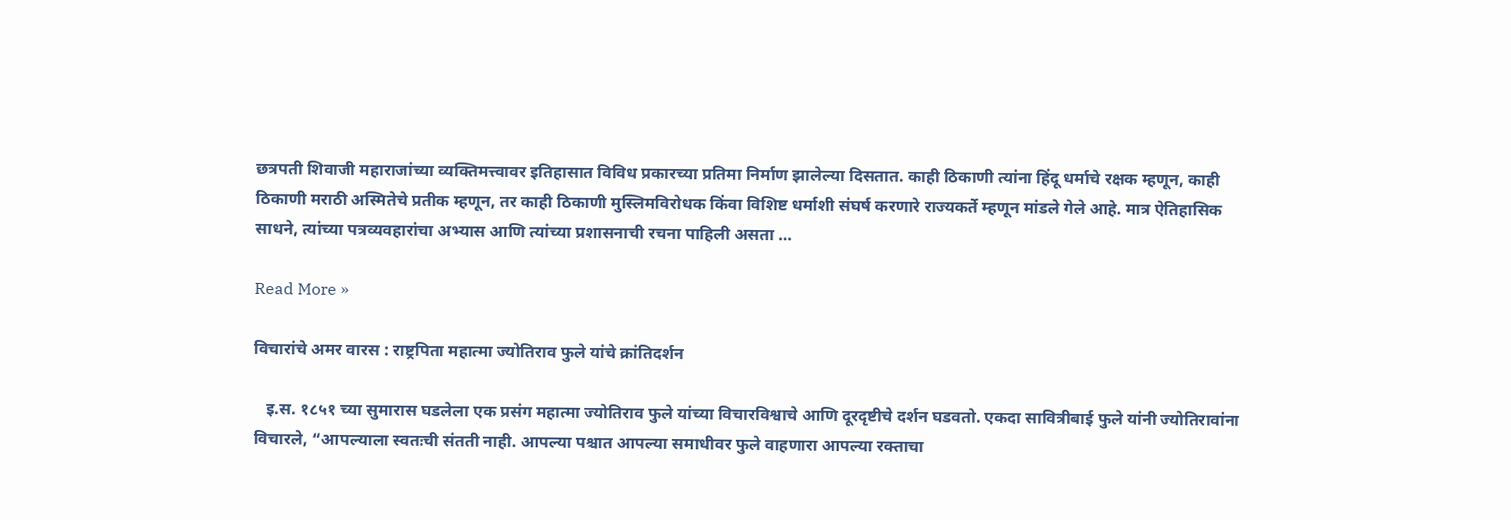छत्रपती शिवाजी महाराजांच्या व्यक्तिमत्त्वावर इतिहासात विविध प्रकारच्या प्रतिमा निर्माण झालेल्या दिसतात. काही ठिकाणी त्यांना हिंदू धर्माचे रक्षक म्हणून, काही ठिकाणी मराठी अस्मितेचे प्रतीक म्हणून, तर काही ठिकाणी मुस्लिमविरोधक किंवा विशिष्ट धर्माशी संघर्ष करणारे राज्यकर्ते म्हणून मांडले गेले आहे. मात्र ऐतिहासिक साधने, त्यांच्या पत्रव्यवहारांचा अभ्यास आणि त्यांच्या प्रशासनाची रचना पाहिली असता …

Read More »

विचारांचे अमर वारस : राष्ट्रपिता महात्मा ज्योतिराव फुले यांचे क्रांतिदर्शन

   इ.स. १८५१ च्या सुमारास घडलेला एक प्रसंग महात्मा ज्योतिराव फुले यांच्या विचारविश्वाचे आणि दूरदृष्टीचे दर्शन घडवतो. एकदा सावित्रीबाई फुले यांनी ज्योतिरावांना विचारले, “आपल्याला स्वतःची संतती नाही. आपल्या पश्चात आपल्या समाधीवर फुले वाहणारा आपल्या रक्ताचा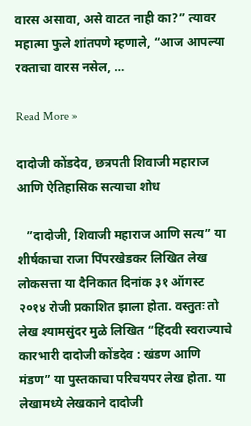वारस असावा, असे वाटत नाही का?” त्यावर महात्मा फुले शांतपणे म्हणाले, “आज आपल्या रक्ताचा वारस नसेल, …

Read More »

दादोजी कोंडदेव, छत्रपती शिवाजी महाराज आणि ऐतिहासिक सत्याचा शोध

   ”दादोजी, शिवाजी महाराज आणि सत्य” या शीर्षकाचा राजा पिंपरखेडकर लिखित लेख लोकसत्ता या दैनिकात दिनांक ३१ ऑगस्ट २०१४ रोजी प्रकाशित झाला होता. वस्तुतः तो लेख श्यामसुंदर मुळे लिखित “हिंदवी स्वराज्याचे कारभारी दादोजी कोंडदेव : खंडण आणि मंडण” या पुस्तकाचा परिचयपर लेख होता. या लेखामध्ये लेखकाने दादोजी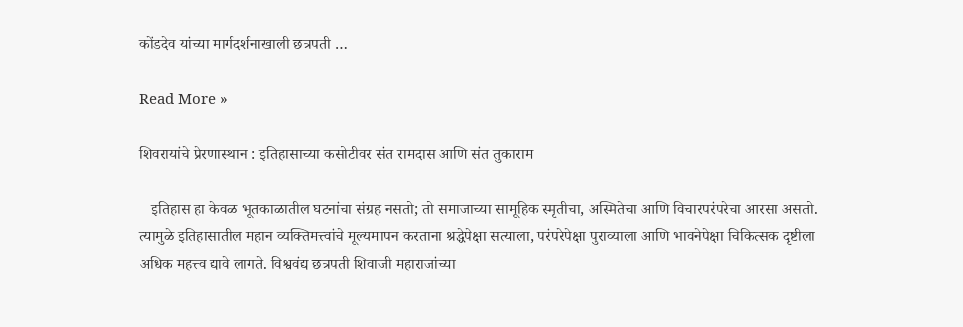कोंडदेव यांच्या मार्गदर्शनाखाली छत्रपती …

Read More »

शिवरायांचे प्रेरणास्थान : इतिहासाच्या कसोटीवर संत रामदास आणि संत तुकाराम

   इतिहास हा केवळ भूतकाळातील घटनांचा संग्रह नसतो; तो समाजाच्या सामूहिक स्मृतीचा, अस्मितेचा आणि विचारपरंपरेचा आरसा असतो. त्यामुळे इतिहासातील महान व्यक्तिमत्त्वांचे मूल्यमापन करताना श्रद्धेपेक्षा सत्याला, परंपरेपेक्षा पुराव्याला आणि भावनेपेक्षा चिकित्सक दृष्टीला अधिक महत्त्व द्यावे लागते. विश्ववंद्य छत्रपती शिवाजी महाराजांच्या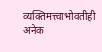व्यक्तिमत्त्वाभोवतीही अनेक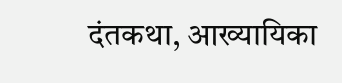दंतकथा, आख्यायिका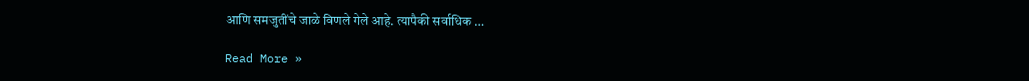आणि समजुतींचे जाळे विणले गेले आहे. त्यापैकी सर्वाधिक …

Read More »